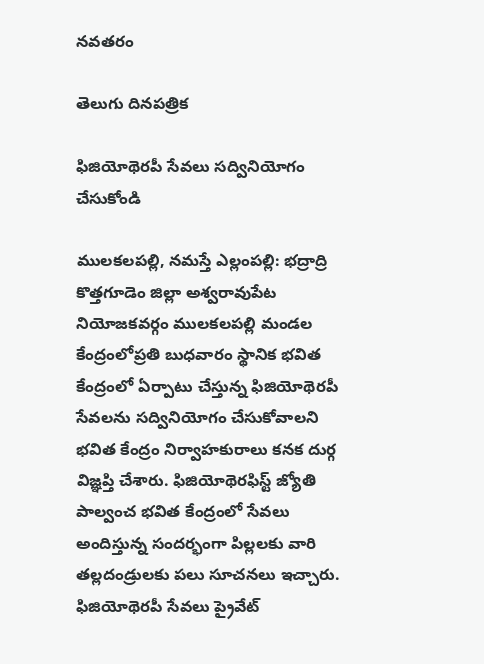నవతరం

తెలుగు దినపత్రిక

ఫిజియోథెరపీ సేవలు సద్వినియోగం చేసుకోండి

ములకలపల్లి, నమస్తే ఎల్లంపల్లి: భద్రాద్రి కొత్తగూడెం జిల్లా అశ్వరావుపేట నియోజకవర్గం ములకలపల్లి మండల కేంద్రంలోప్రతి బుధవారం స్థానిక భవిత కేంద్రంలో ఏర్పాటు చేస్తున్న ఫిజియోథెరపీ సేవలను సద్వినియోగం చేసుకోవాలని భవిత కేంద్రం నిర్వాహకురాలు కనక దుర్గ విజ్ఞప్తి చేశారు. ఫిజియోథెరఫిస్ట్ జ్యోతి పాల్వంచ భవిత కేంద్రంలో సేవలు అందిస్తున్న సందర్భంగా పిల్లలకు వారి తల్లదండ్రులకు పలు సూచనలు ఇచ్చారు. ఫిజియోథెరపీ సేవలు ప్రైవేట్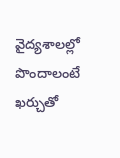వైద్యశాలల్లో పొందాలంటే ఖర్చుతో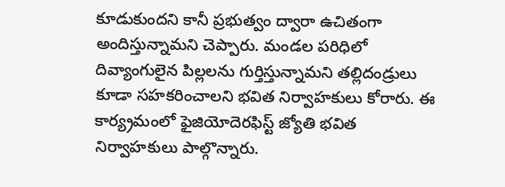కూడుకుందని కానీ ప్రభుత్వం ద్వారా ఉచితంగా అందిస్తున్నామని చెప్పారు. మండల పరిధిలో దివ్యాంగులైన పిల్లలను గుర్తిస్తున్నామని తల్లిదండ్రులు కూడా సహకరించాలని భవిత నిర్వాహకులు కోరారు. ఈ కార్య్రమంలో ఫైజియోదెరఫిస్ట్ జ్యోతి భవిత నిర్వాహకులు పాల్గొన్నారు.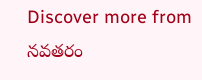Discover more from నవతరం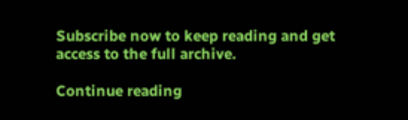Subscribe now to keep reading and get access to the full archive.

Continue reading